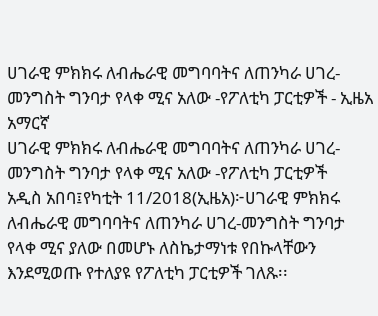ሀገራዊ ምክክሩ ለብሔራዊ መግባባትና ለጠንካራ ሀገረ-መንግስት ግንባታ የላቀ ሚና አለው -የፖለቲካ ፓርቲዎች - ኢዜአ አማርኛ
ሀገራዊ ምክክሩ ለብሔራዊ መግባባትና ለጠንካራ ሀገረ-መንግስት ግንባታ የላቀ ሚና አለው -የፖለቲካ ፓርቲዎች
አዲስ አበባ፤የካቲት 11/2018(ኢዜአ)፦ሀገራዊ ምክክሩ ለብሔራዊ መግባባትና ለጠንካራ ሀገረ-መንግስት ግንባታ የላቀ ሚና ያለው በመሆኑ ለስኬታማነቱ የበኩላቸውን እንደሚወጡ የተለያዩ የፖለቲካ ፓርቲዎች ገለጹ፡፡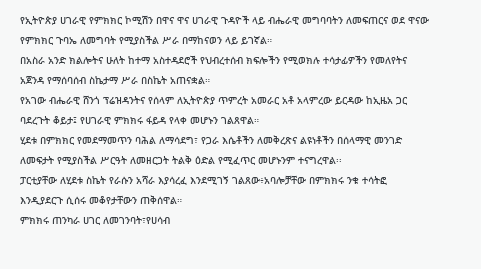የኢትዮጵያ ሀገራዊ የምክክር ኮሚሽን በዋና ዋና ሀገራዊ ጉዳዮች ላይ ብሔራዊ መግባባትን ለመፍጠርና ወደ ዋናው የምክክር ጉባኤ ለመግባት የሚያስችል ሥራ በማከናወን ላይ ይገኛል።
በአስራ አንድ ክልሎትና ሁለት ከተማ አስተዳደሮች የህብረተሰብ ክፍሎችን የሚወክሉ ተሳታፊዎችን የመለየትና አጀንዳ የማሰባሰብ ስኬታማ ሥራ በስኬት አጠናቋል።
የአገው ብሔራዊ ሸንጎ ፕሬዝዳንትና የሰላም ለኢትዮጵያ ጥምረት አመራር አቶ አላምረው ይርዳው ከኢዜአ ጋር ባደረጉት ቆይታ፤ የሀገራዊ ምክክሩ ፋይዳ የላቀ መሆኑን ገልጸዋል።
ሂደቱ በምክክር የመደማመጥን ባሕል ለማሳደግ፣ የጋራ እሴቶችን ለመቅረጽና ልዩነቶችን በሰላማዊ መንገድ ለመፍታት የሚያስችል ሥርዓት ለመዘርጋት ትልቅ ዕድል የሚፈጥር መሆኑንም ተናግረዋል፡፡
ፓርቲያቸው ለሂደቱ ስኬት የራሱን አሻራ እያሳረፈ እንደሚገኝ ገልጸው፥አባሎቻቸው በምክክሩ ንቁ ተሳትፎ እንዲያደርጉ ሲሰሩ መቆየታቸውን ጠቅሰዋል።
ምክክሩ ጠንካራ ሀገር ለመገንባት፣የሀሳብ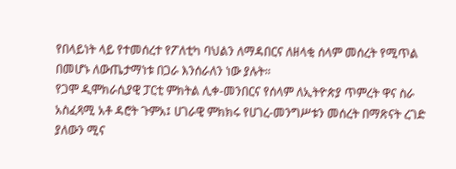የበላይነት ላይ የተመሰረተ የፖለቲካ ባህልን ለማዳበርና ለዘላቂ ሰላም መሰረት የሚጥል በመሆኑ ለውጤታማነቱ በጋራ እንሰራለን ነው ያሉት።
የጋሞ ዲሞክራሲያዊ ፓርቲ ምክትል ሊቀ-መንበርና የሰላም ለኢትዮጵያ ጥምረት ዋና ስራ አስፈጻሚ አቶ ዳሮት ጉምአ፤ ሀገራዊ ምክክሩ የሀገረ-መንግሥቱን መሰረት በማጽናት ረገድ ያለውን ሚና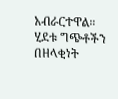አብራርተዋል።
ሂደቱ ግጭቶችን በዘላቂነት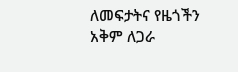ለመፍታትና የዜጎችን አቅም ለጋራ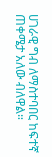ሀገራዊ ግብ ለማስተባበር ከፍተኛ ጠቀሜታ አለው ብለዋል።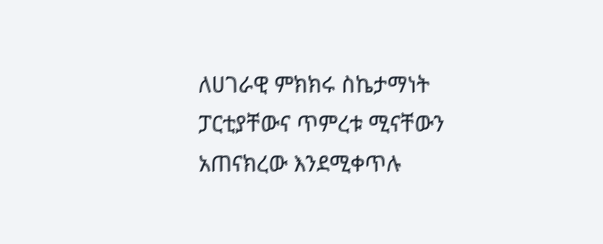ለሀገራዊ ምክክሩ ስኬታማነት ፓርቲያቸውና ጥምረቱ ሚናቸውን አጠናክረው እንደሚቀጥሉ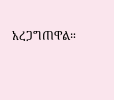አረጋግጠዋል።